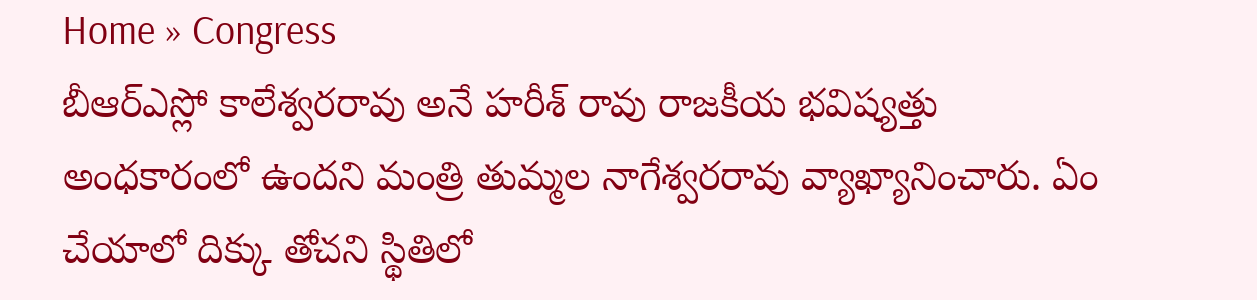Home » Congress
బీఆర్ఎస్లో కాలేశ్వరరావు అనే హరీశ్ రావు రాజకీయ భవిష్యత్తు అంధకారంలో ఉందని మంత్రి తుమ్మల నాగేశ్వరరావు వ్యాఖ్యానించారు. ఏం చేయాలో దిక్కు తోచని స్థితిలో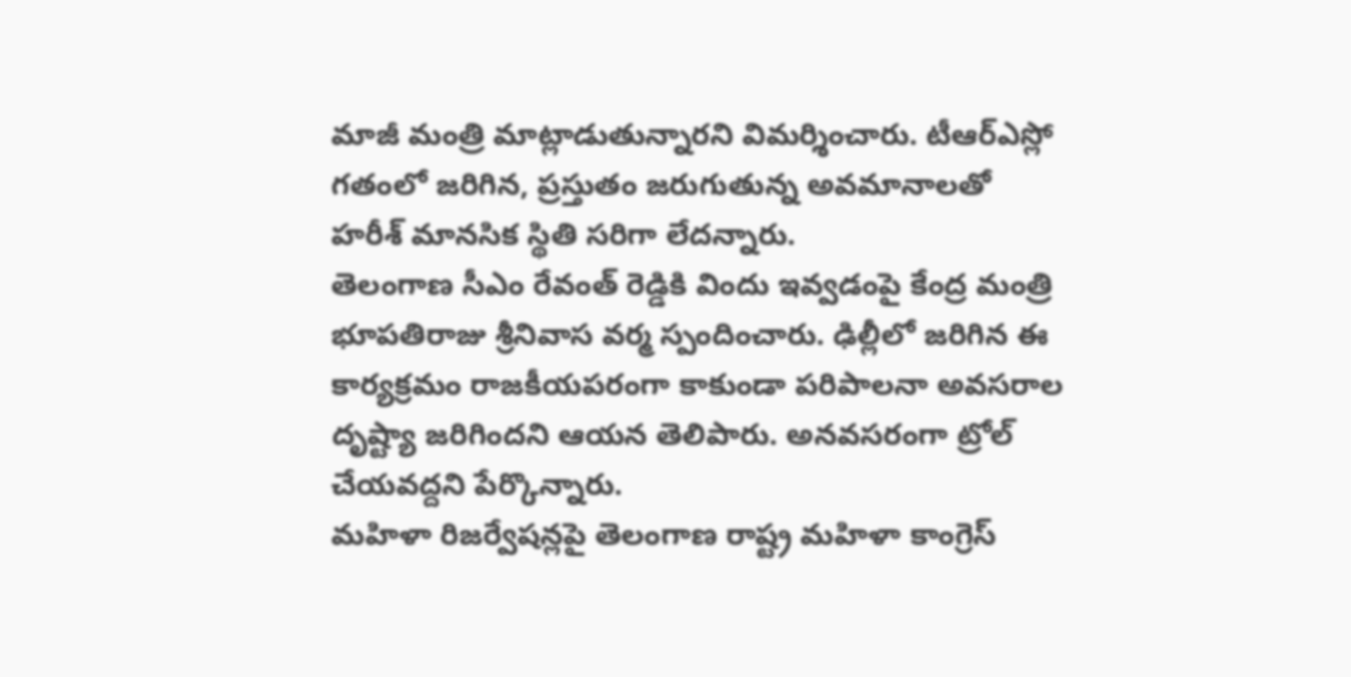మాజీ మంత్రి మాట్లాడుతున్నారని విమర్శించారు. టీఆర్ఎస్లో గతంలో జరిగిన, ప్రస్తుతం జరుగుతున్న అవమానాలతో హరీశ్ మానసిక స్థితి సరిగా లేదన్నారు.
తెలంగాణ సీఎం రేవంత్ రెడ్డికి విందు ఇవ్వడంపై కేంద్ర మంత్రి భూపతిరాజు శ్రీనివాస వర్మ స్పందించారు. ఢిల్లీలో జరిగిన ఈ కార్యక్రమం రాజకీయపరంగా కాకుండా పరిపాలనా అవసరాల దృష్ట్యా జరిగిందని ఆయన తెలిపారు. అనవసరంగా ట్రోల్ చేయవద్దని పేర్కొన్నారు.
మహిళా రిజర్వేషన్లపై తెలంగాణ రాష్ట్ర మహిళా కాంగ్రెస్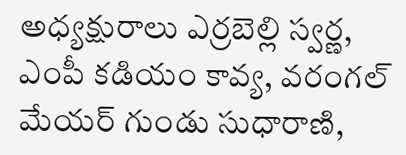అధ్యక్షురాలు ఎర్రబెల్లి స్వర్ణ, ఎంపీ కడియం కావ్య, వరంగల్ మేయర్ గుండు సుధారాణి,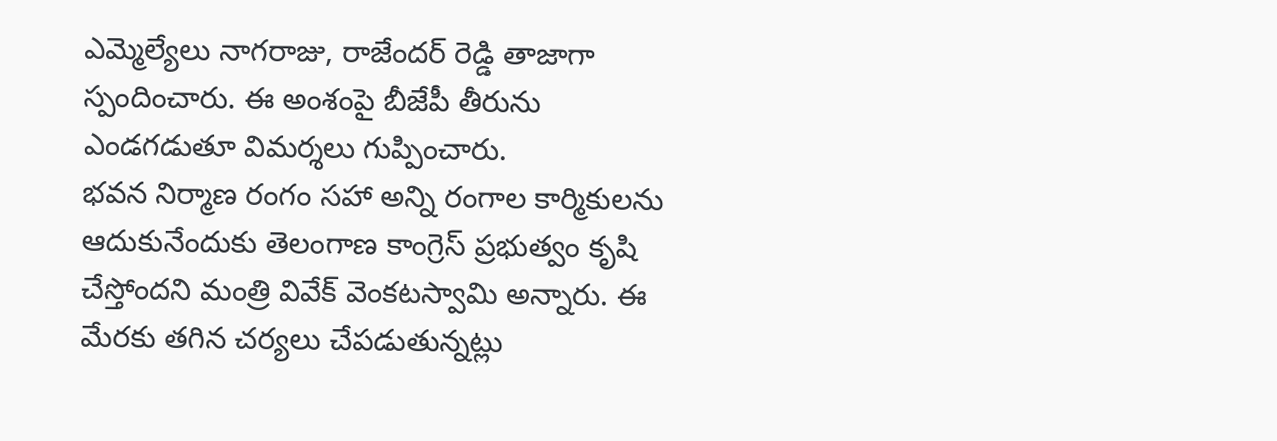ఎమ్మెల్యేలు నాగరాజు, రాజేందర్ రెడ్డి తాజాగా స్పందించారు. ఈ అంశంపై బీజేపీ తీరును ఎండగడుతూ విమర్శలు గుప్పించారు.
భవన నిర్మాణ రంగం సహా అన్ని రంగాల కార్మికులను ఆదుకునేందుకు తెలంగాణ కాంగ్రెస్ ప్రభుత్వం కృషి చేస్తోందని మంత్రి వివేక్ వెంకటస్వామి అన్నారు. ఈ మేరకు తగిన చర్యలు చేపడుతున్నట్లు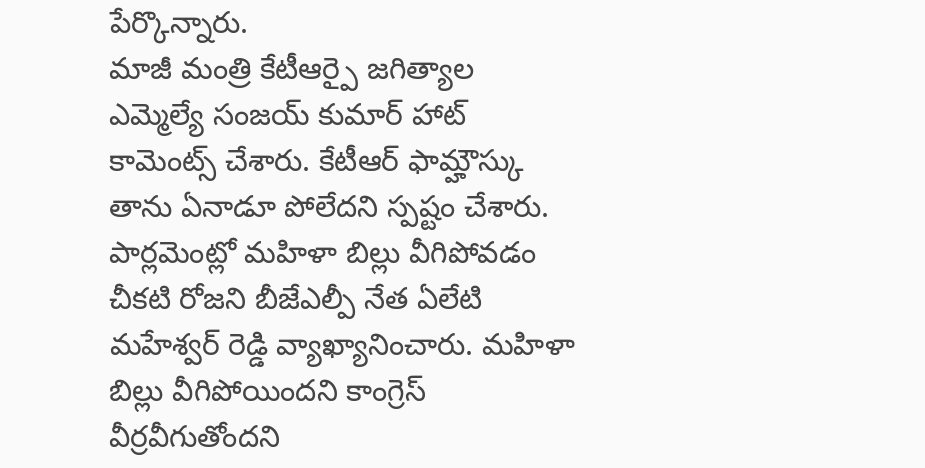పేర్కొన్నారు.
మాజీ మంత్రి కేటీఆర్పై జగిత్యాల ఎమ్మెల్యే సంజయ్ కుమార్ హాట్ కామెంట్స్ చేశారు. కేటీఆర్ ఫామ్హౌస్కు తాను ఏనాడూ పోలేదని స్పష్టం చేశారు.
పార్లమెంట్లో మహిళా బిల్లు వీగిపోవడం చీకటి రోజని బీజేఎల్పీ నేత ఏలేటి మహేశ్వర్ రెడ్డి వ్యాఖ్యానించారు. మహిళా బిల్లు వీగిపోయిందని కాంగ్రెస్ వీర్రవీగుతోందని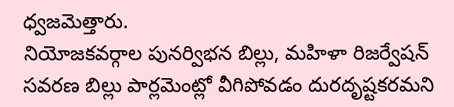ధ్వజమెత్తారు.
నియోజకవర్గాల పునర్విభన బిల్లు, మహిళా రిజర్వేషన్ సవరణ బిల్లు పార్లమెంట్లో వీగిపోవడం దురదృష్టకరమని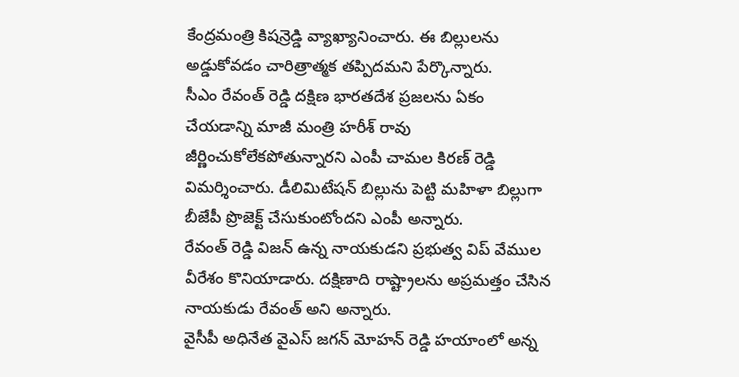కేంద్రమంత్రి కిషన్రెడ్డి వ్యాఖ్యానించారు. ఈ బిల్లులను అడ్డుకోవడం చారిత్రాత్మక తప్పిదమని పేర్కొన్నారు.
సీఎం రేవంత్ రెడ్డి దక్షిణ భారతదేశ ప్రజలను ఏకం చేయడాన్ని మాజీ మంత్రి హరీశ్ రావు జీర్ణించుకోలేకపోతున్నారని ఎంపీ చామల కిరణ్ రెడ్డి విమర్శించారు. డీలిమిటేషన్ బిల్లును పెట్టి మహిళా బిల్లుగా బీజేపీ ప్రొజెక్ట్ చేసుకుంటోందని ఎంపీ అన్నారు.
రేవంత్ రెడ్డి విజన్ ఉన్న నాయకుడని ప్రభుత్వ విప్ వేముల వీరేశం కొనియాడారు. దక్షిణాది రాష్ట్రాలను అప్రమత్తం చేసిన నాయకుడు రేవంత్ అని అన్నారు.
వైసీపీ అధినేత వైఎస్ జగన్ మోహన్ రెడ్డి హయాంలో అన్న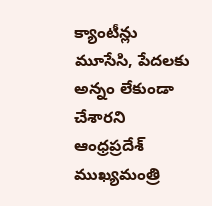క్యాంటీన్లు మూసేసి, పేదలకు అన్నం లేకుండా చేశారని ఆంధ్రప్రదేశ్ ముఖ్యమంత్రి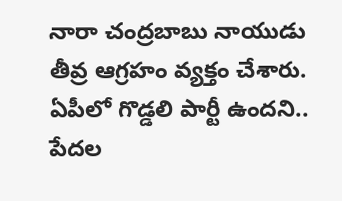నారా చంద్రబాబు నాయుడు తీవ్ర ఆగ్రహం వ్యక్తం చేశారు. ఏపీలో గొడ్డలి పార్టీ ఉందని.. పేదల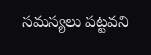సమస్యలు పట్టవని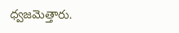ధ్వజమెత్తారు.